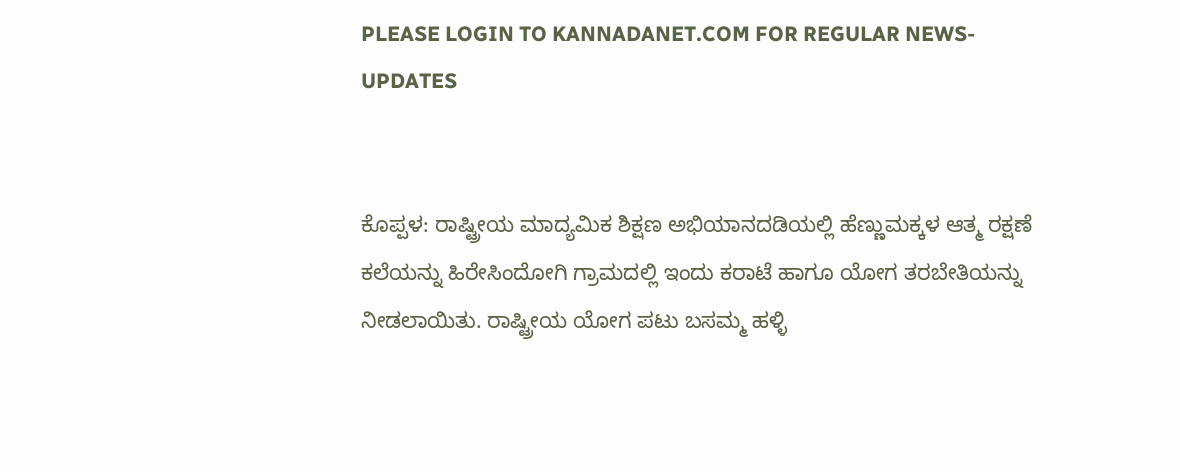PLEASE LOGIN TO KANNADANET.COM FOR REGULAR NEWS-UPDATES


ಕೊಪ್ಪಳ: ರಾಷ್ಟ್ರೀಯ ಮಾದ್ಯಮಿಕ ಶಿಕ್ಷಣ ಅಭಿಯಾನದಡಿಯಲ್ಲಿ ಹೆಣ್ಣುಮಕ್ಕಳ ಆತ್ಮ ರಕ್ಷಣೆ ಕಲೆಯನ್ನು ಹಿರೇಸಿಂದೋಗಿ ಗ್ರಾಮದಲ್ಲಿ ಇಂದು ಕರಾಟೆ ಹಾಗೂ ಯೋಗ ತರಬೇತಿಯನ್ನು ನೀಡಲಾಯಿತು. ರಾಷ್ಟ್ರೀಯ ಯೋಗ ಪಟು ಬಸಮ್ಮ ಹಳ್ಳಿ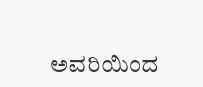ಅವರಿಯಿಂದ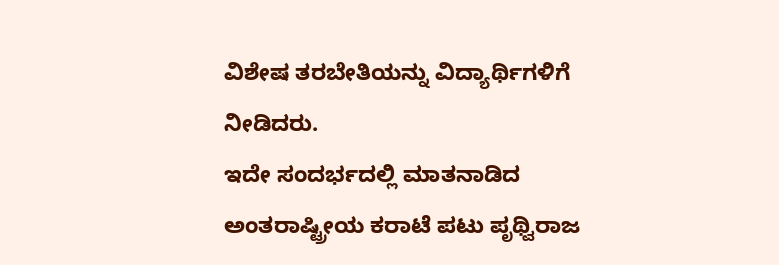ವಿಶೇಷ ತರಬೇತಿಯನ್ನು ವಿದ್ಯಾರ್ಥಿಗಳಿಗೆ ನೀಡಿದರು.
ಇದೇ ಸಂದರ್ಭದಲ್ಲಿ ಮಾತನಾಡಿದ ಅಂತರಾಷ್ಟ್ರೀಯ ಕರಾಟೆ ಪಟು ಪೃಥ್ವಿರಾಜ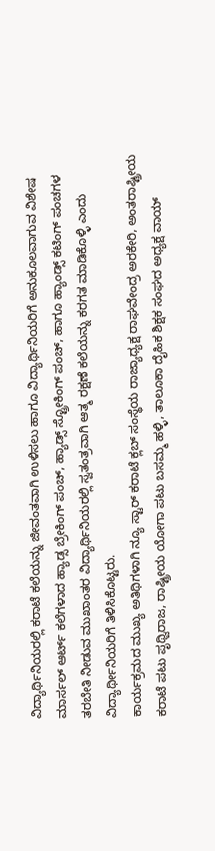ವಿದ್ಯಾರ್ಥಿನಿಯರಲ್ಲಿ ಕರಾಟೆ ಕಲೆಯನ್ನು ಜೀವಂತವಾಗಿ ಉಳಿಸಲು ಹಾಗೂ ವಿದ್ಯಾರ್ಥಿನಿಯರಿಗೆ ಅನುಕೂಲವಾಗುವ ವಿಶೇಷ ಮಾರ್ಸಲ್ ಆರ್ಟ್ ಕಲೆಗಳಾದ ಹ್ಯಾಡ್ಸ ಬ್ರೇಕಿಂಗ್ ಪಂಚ್, ಹ್ಯಾಡ್ಸ್ ಸ್ಟ್ರೋಕಿಂಗ್ ಪಂಚ್, ಹಾಗೂ ಹ್ಯಾಂಡ್ಸ್ ಕಟಿಂಗ್ ಪಂಚಗಳ ತರಬೇತಿ ನೀಡುವ ಮುಖಾಂತರ ವಿದ್ಯಾರ್ಥಿನಿಯರಲ್ಲಿ ಸ್ವತಂತ್ರವಾಗಿ ಆತ್ಮ ರಕ್ಷಣೆ ಕಲೆಯನ್ನು ಕರಗತ ಮಾಡಿಕೊಳ್ಳಿ ಎಂದು ವಿದ್ಯಾರ್ಥೀನಿಯರಿಗೆ ತಿಳಿಸಿಕೊಟ್ಟರು.
ಕಾರ್ಯಕ್ರಮದ ಮುಖ್ಯ ಅತಿಥಿಗಳಾಗಿ ನ್ಯೂ ಸ್ಟಾರ್ ಕರಾಟೆ ಕ್ಲಬ್ ಸಂಸ್ಥೆಯ ರಾಜ್ಯಾಧ್ಯಕ್ಷ ರಾಘವೇಂದ್ರ ಅರಕೇರಿ, ಅಂತರಾಷ್ಟ್ರೀಯ ಕರಾಟೆ ಪಟು ಪೃಥ್ವಿರಾಜ, ರಾಷ್ಟ್ರೀಯ ಯೋಗಾ ಪಟು ಬಸಮ್ಮ ಹಳ್ಳಿ, ತಾಲೂಕಾ ದೈಹಿಕ ಶಿಕ್ಷಕ ಸಂಘದ ಅಧ್ಯಕ್ಷ ವಾಯ್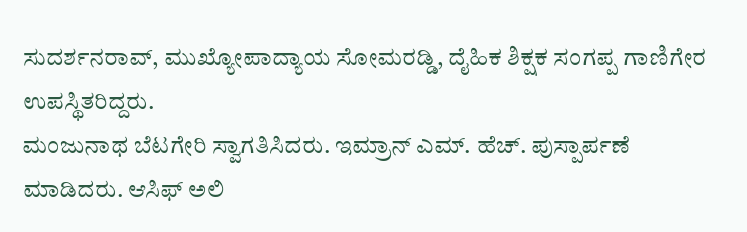ಸುದರ್ಶನರಾವ್, ಮುಖ್ಯೋಪಾದ್ಯಾಯ ಸೋಮರಡ್ಡಿ, ದೈಹಿಕ ಶಿಕ್ಷಕ ಸಂಗಪ್ಪ ಗಾಣಿಗೇರ ಉಪಸ್ಥಿತರಿದ್ದರು.
ಮಂಜುನಾಥ ಬೆಟಗೇರಿ ಸ್ವಾಗತಿಸಿದರು. ಇಮ್ರಾನ್ ಎಮ್. ಹೆಚ್. ಪುಸ್ಪಾರ್ಪಣೆ ಮಾಡಿದರು. ಆಸಿಫ್ ಅಲಿ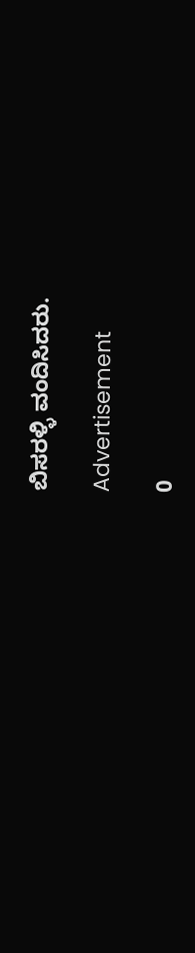ಬಿಸರಳ್ಳಿ ವಂದಿಸಿದರು.

Advertisement

0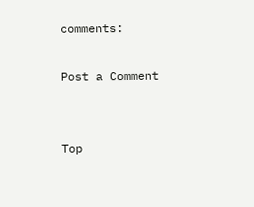comments:

Post a Comment


Top